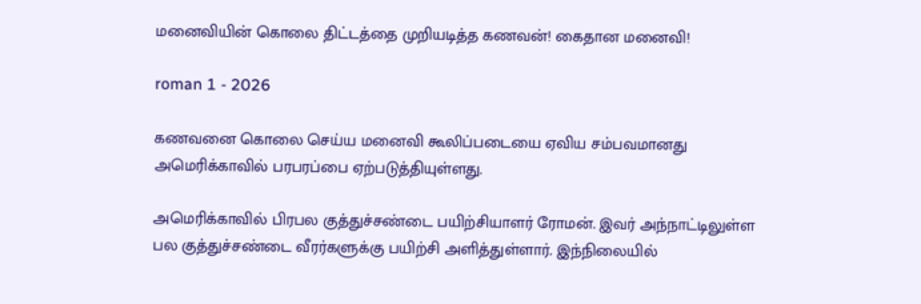மனைவியின் கொலை திட்டத்தை முறியடித்த கணவன்! கைதான மனைவி!

roman 1 - 2026

கணவனை கொலை செய்ய மனைவி கூலிப்படையை ஏவிய சம்பவமானது அமெரிக்காவில் பரபரப்பை ஏற்படுத்தியுள்ளது.

அமெரிக்காவில் பிரபல குத்துச்சண்டை பயிற்சியாளர் ரோமன். இவர் அந்நாட்டிலுள்ள பல குத்துச்சண்டை வீரர்களுக்கு பயிற்சி அளித்துள்ளார். இந்நிலையில்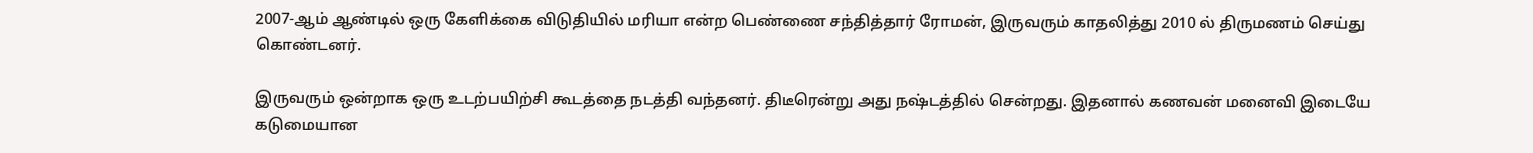2007-ஆம் ஆண்டில் ஒரு கேளிக்கை விடுதியில் மரியா என்ற பெண்ணை சந்தித்தார் ரோமன், இருவரும் காதலித்து 2010 ல் திருமணம் செய்து கொண்டனர்.

இருவரும் ஒன்றாக ஒரு உடற்பயிற்சி கூடத்தை நடத்தி வந்தனர். திடீரென்று அது நஷ்டத்தில் சென்றது. இதனால் கணவன் மனைவி இடையே கடுமையான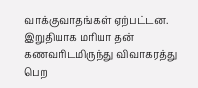வாக்குவாதங்கள் ஏற்பட்டன. இறுதியாக மரியா தன் கணவரிடமிருந்து விவாகரத்து பெற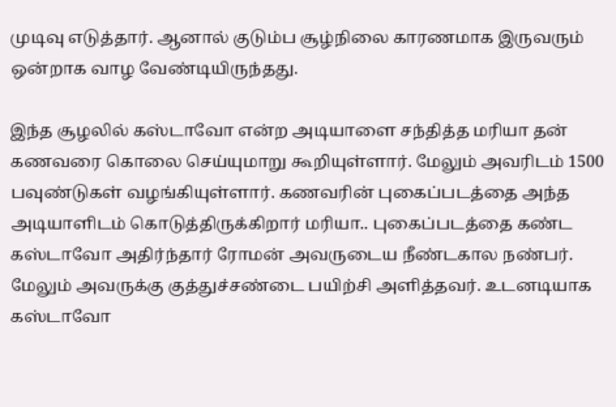முடிவு எடுத்தார். ஆனால் குடும்ப சூழ்நிலை காரணமாக இருவரும் ஒன்றாக வாழ வேண்டியிருந்தது.

இந்த சூழலில் கஸ்டாவோ என்ற அடியாளை சந்தித்த மரியா தன் கணவரை கொலை செய்யுமாறு கூறியுள்ளார். மேலும் அவரிடம் 1500 பவுண்டுகள் வழங்கியுள்ளார். கணவரின் புகைப்படத்தை அந்த அடியாளிடம் கொடுத்திருக்கிறார் மரியா.. புகைப்படத்தை கண்ட கஸ்டாவோ அதிர்ந்தார் ரோமன் அவருடைய நீண்டகால நண்பர். மேலும் அவருக்கு குத்துச்சண்டை பயிற்சி அளித்தவர். உடனடியாக கஸ்டாவோ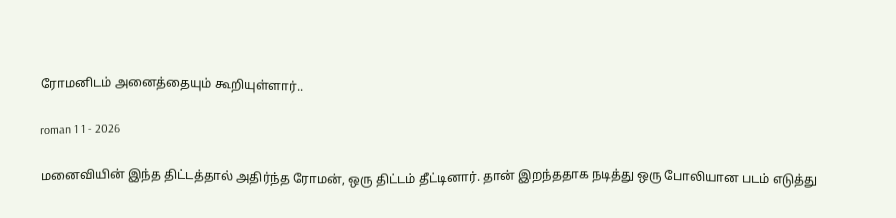ரோமனிடம் அனைத்தையும் கூறியுள்ளார்..

roman 1 1 - 2026

மனைவியின் இந்த திட்டத்தால் அதிர்ந்த ரோமன், ஒரு திட்டம் தீட்டினார். தான் இறந்ததாக நடித்து ஒரு போலியான படம் எடுத்து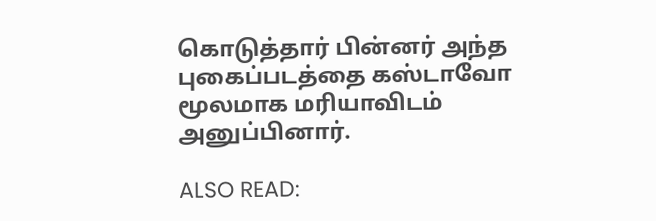கொடுத்தார் பின்னர் அந்த புகைப்படத்தை கஸ்டாவோ மூலமாக மரியாவிடம் அனுப்பினார்.

ALSO READ: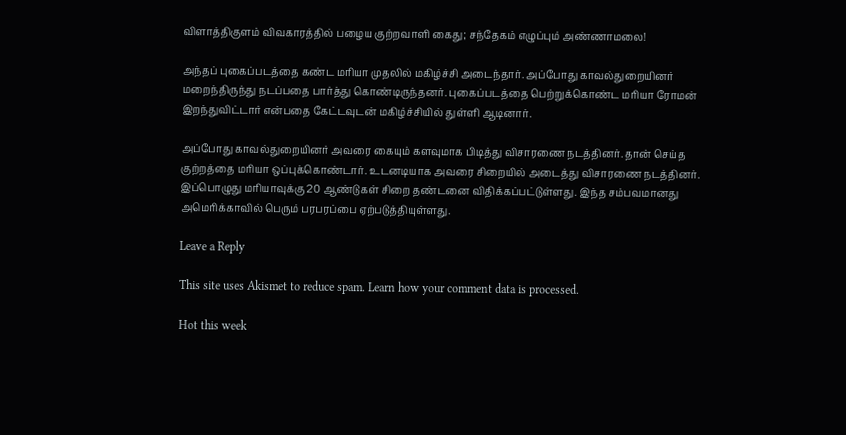விளாத்திகுளம் விவகாரத்தில் பழைய குற்றவாளி கைது; சந்தேகம் எழுப்பும் அண்ணாமலை!

அந்தப் புகைப்படத்தை கண்ட மரியா முதலில் மகிழ்ச்சி அடைந்தார். அப்போது காவல்துறையினர் மறைந்திருந்து நடப்பதை பார்த்து கொண்டிருந்தனர். புகைப்படத்தை பெற்றுக்கொண்ட மரியா ரோமன் இறந்துவிட்டார் என்பதை கேட்டவுடன் மகிழ்ச்சியில் துள்ளி ஆடினார்.

அப்போது காவல்துறையினர் அவரை கையும் களவுமாக பிடித்து விசாரணை நடத்தினர். தான் செய்த குற்றத்தை மரியா ஒப்புக்கொண்டார். உடனடியாக அவரை சிறையில் அடைத்து விசாரணை நடத்தினர். இப்பொழுது மரியாவுக்கு 20 ஆண்டுகள் சிறை தண்டனை விதிக்கப்பட்டுள்ளது. இந்த சம்பவமானது அமெரிக்காவில் பெரும் பரபரப்பை ஏற்படுத்தியுள்ளது.

Leave a Reply

This site uses Akismet to reduce spam. Learn how your comment data is processed.

Hot this week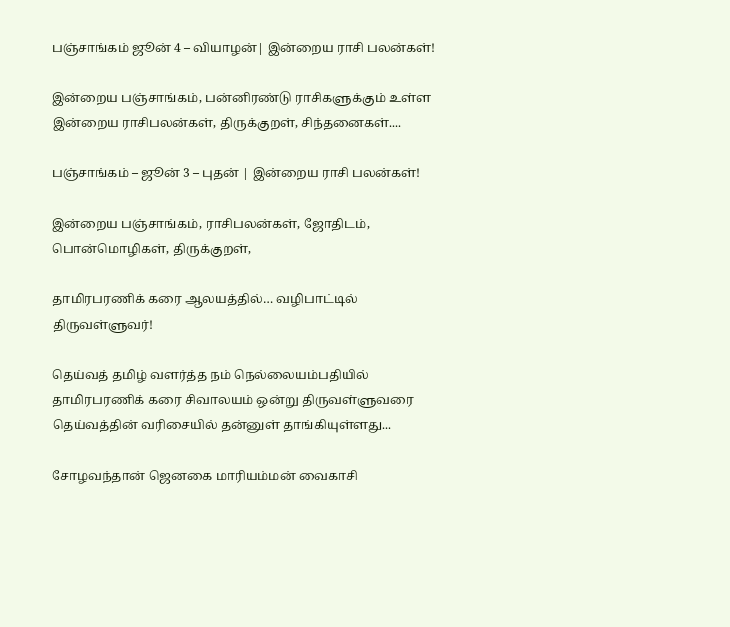பஞ்சாங்கம் ஜூன் 4 – வியாழன்| இன்றைய ராசி பலன்கள்!

இன்றைய பஞ்சாங்கம், பன்னிரண்டு ராசிகளுக்கும் உள்ள இன்றைய ராசிபலன்கள், திருக்குறள், சிந்தனைகள்....

பஞ்சாங்கம் – ஜூன் 3 – புதன் | இன்றைய ராசி பலன்கள்!

இன்றைய பஞ்சாங்கம், ராசிபலன்கள், ஜோதிடம், பொன்மொழிகள், திருக்குறள்,

தாமிரபரணிக் கரை ஆலயத்தில்… வழிபாட்டில் திருவள்ளுவர்!

தெய்வத் தமிழ் வளர்த்த நம் நெல்லையம்பதியில் தாமிரபரணிக் கரை சிவாலயம் ஒன்று திருவள்ளுவரை தெய்வத்தின் வரிசையில் தன்னுள் தாங்கியுள்ளது...

சோழவந்தான் ஜெனகை மாரியம்மன் வைகாசி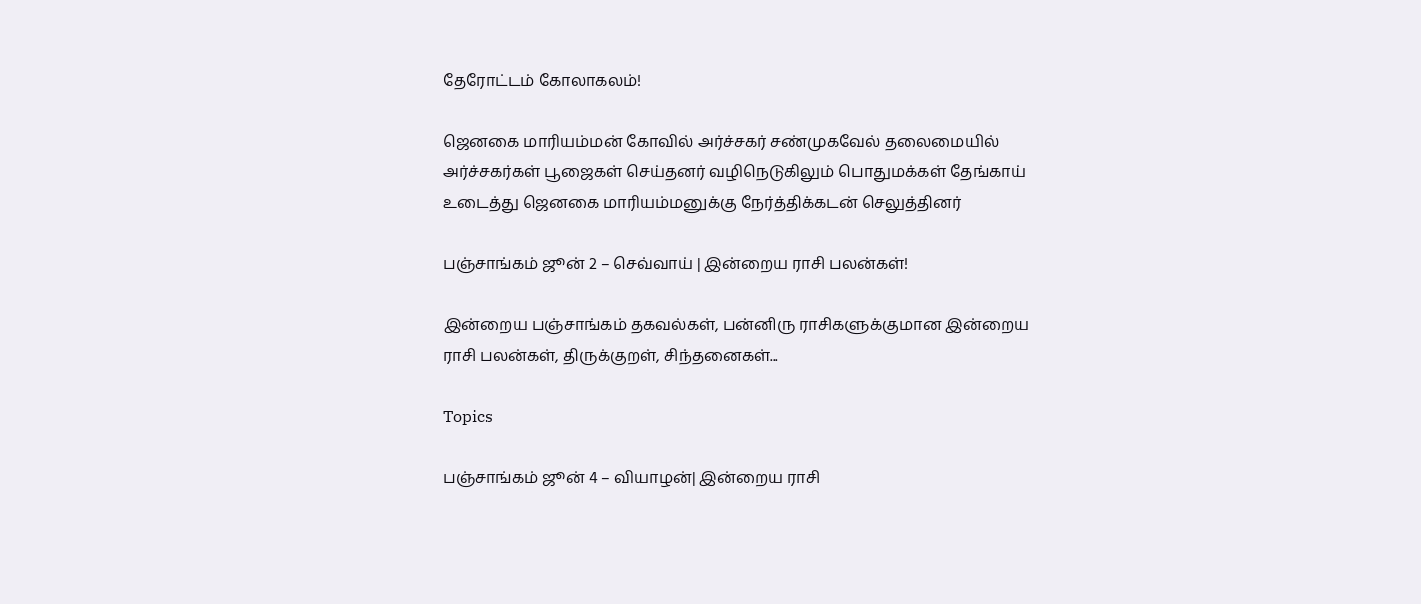தேரோட்டம் கோலாகலம்!

ஜெனகை மாரியம்மன் கோவில் அர்ச்சகர் சண்முகவேல் தலைமையில் அர்ச்சகர்கள் பூஜைகள் செய்தனர் வழிநெடுகிலும் பொதுமக்கள் தேங்காய் உடைத்து ஜெனகை மாரியம்மனுக்கு நேர்த்திக்கடன் செலுத்தினர்

பஞ்சாங்கம் ஜூன் 2 – செவ்வாய் | இன்றைய ராசி பலன்கள்!

இன்றைய பஞ்சாங்கம் தகவல்கள், பன்னிரு ராசிகளுக்குமான இன்றைய ராசி பலன்கள், திருக்குறள், சிந்தனைகள்...

Topics

பஞ்சாங்கம் ஜூன் 4 – வியாழன்| இன்றைய ராசி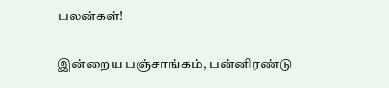பலன்கள்!

இன்றைய பஞ்சாங்கம், பன்னிரண்டு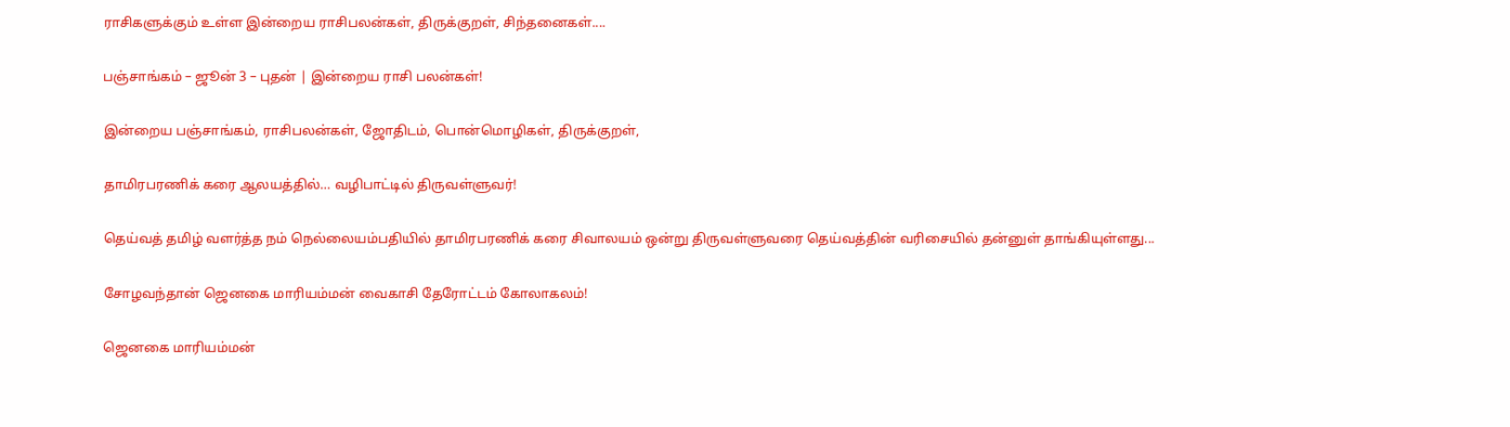ராசிகளுக்கும் உள்ள இன்றைய ராசிபலன்கள், திருக்குறள், சிந்தனைகள்....

பஞ்சாங்கம் – ஜூன் 3 – புதன் | இன்றைய ராசி பலன்கள்!

இன்றைய பஞ்சாங்கம், ராசிபலன்கள், ஜோதிடம், பொன்மொழிகள், திருக்குறள்,

தாமிரபரணிக் கரை ஆலயத்தில்… வழிபாட்டில் திருவள்ளுவர்!

தெய்வத் தமிழ் வளர்த்த நம் நெல்லையம்பதியில் தாமிரபரணிக் கரை சிவாலயம் ஒன்று திருவள்ளுவரை தெய்வத்தின் வரிசையில் தன்னுள் தாங்கியுள்ளது...

சோழவந்தான் ஜெனகை மாரியம்மன் வைகாசி தேரோட்டம் கோலாகலம்!

ஜெனகை மாரியம்மன்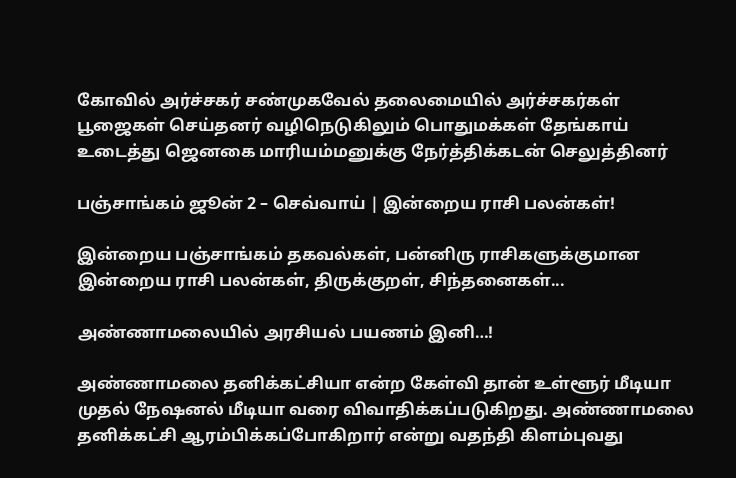கோவில் அர்ச்சகர் சண்முகவேல் தலைமையில் அர்ச்சகர்கள் பூஜைகள் செய்தனர் வழிநெடுகிலும் பொதுமக்கள் தேங்காய் உடைத்து ஜெனகை மாரியம்மனுக்கு நேர்த்திக்கடன் செலுத்தினர்

பஞ்சாங்கம் ஜூன் 2 – செவ்வாய் | இன்றைய ராசி பலன்கள்!

இன்றைய பஞ்சாங்கம் தகவல்கள், பன்னிரு ராசிகளுக்குமான இன்றைய ராசி பலன்கள், திருக்குறள், சிந்தனைகள்...

அண்ணாமலையில் அரசியல் பயணம் இனி…!

அண்ணாமலை தனிக்கட்சியா என்ற கேள்வி தான் உள்ளூர் மீடியா முதல் நேஷனல் மீடியா வரை விவாதிக்கப்படுகிறது. அண்ணாமலை தனிக்கட்சி ஆரம்பிக்கப்போகிறார் என்று வதந்தி கிளம்புவது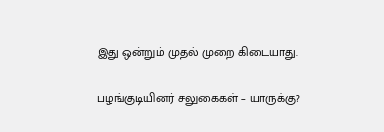இது ஒன்றும் முதல் முறை கிடையாது.

பழங்குடியினர் சலுகைகள் – யாருக்கு?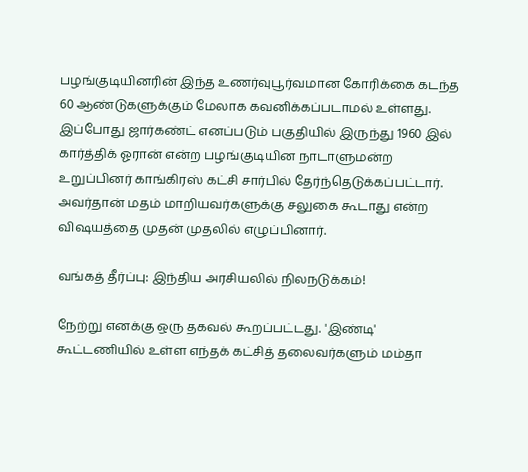பழங்குடியினரின் இந்த உணர்வுபூர்வமான கோரிக்கை கடந்த 60 ஆண்டுகளுக்கும் மேலாக கவனிக்கப்படாமல் உள்ளது. இப்போது ஜார்கண்ட் எனப்படும் பகுதியில் இருந்து 1960 இல் கார்த்திக் ஓரான் என்ற பழங்குடியின நாடாளுமன்ற உறுப்பினர் காங்கிரஸ் கட்சி சார்பில் தேர்ந்தெடுக்கப்பட்டார். அவர்தான் மதம் மாறியவர்களுக்கு சலுகை கூடாது என்ற விஷயத்தை முதன் முதலில் எழுப்பினார்.

வங்கத் தீர்ப்பு: இந்திய அரசியலில் நிலநடுக்கம்!

நேற்று எனக்கு ஒரு தகவல் கூறப்பட்டது. 'இண்டி' கூட்டணியில் உள்ள எந்தக் கட்சித் தலைவர்களும் மம்தா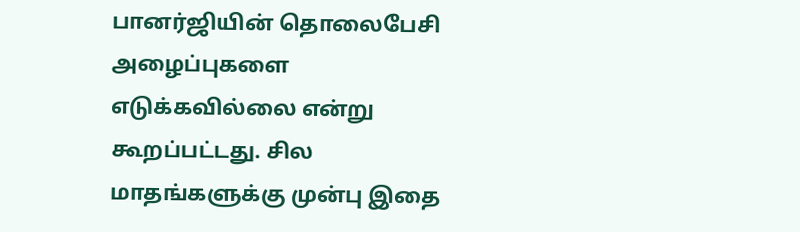பானர்ஜியின் தொலைபேசி அழைப்புகளை எடுக்கவில்லை என்று கூறப்பட்டது. சில மாதங்களுக்கு முன்பு இதை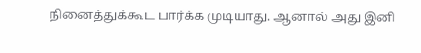நினைத்துக்கூட பார்க்க முடியாது. ஆனால் அது இனி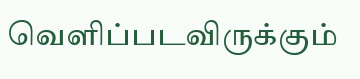வெளிப்படவிருக்கும்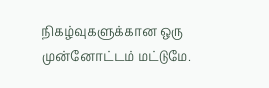நிகழ்வுகளுக்கான ஒரு முன்னோட்டம் மட்டுமே.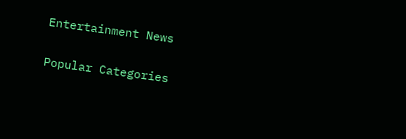Entertainment News

Popular Categories